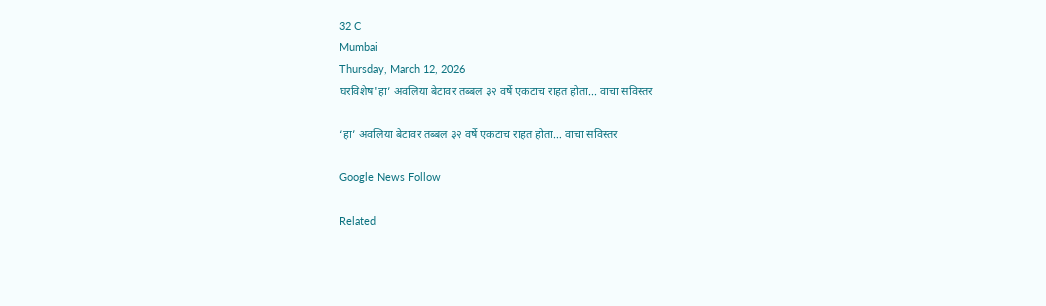32 C
Mumbai
Thursday, March 12, 2026
घरविशेष'हा’ अवलिया बेटावर तब्बल ३२ वर्षे एकटाच राहत होता... वाचा सविस्तर

‘हा’ अवलिया बेटावर तब्बल ३२ वर्षे एकटाच राहत होता… वाचा सविस्तर

Google News Follow

Related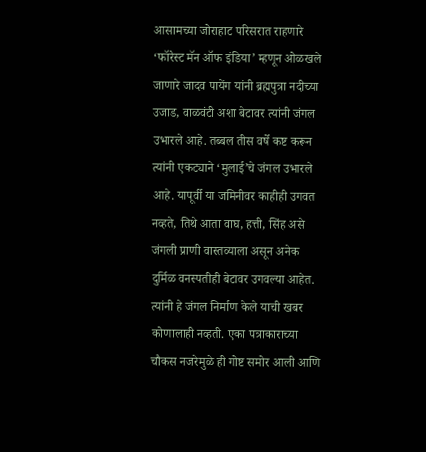आसामच्या जोराहाट परिसरात राहणारे ‘फॉरेस्ट मॅन ऑफ इंडिया’ म्हणून ओळखले जाणारे जादव पायेंग यांनी ब्रह्मपुत्रा नदीच्या उजाड, वाळवंटी अशा बेटावर त्यांनी जंगल उभारले आहे. तब्बल तीस वर्षे कष्ट करून त्यांनी एकट्याने ‘मुलाई’चे जंगल उभारले आहे. यापूर्वी या जमिनीवर काहीही उगवत नव्हते, तिथे आता वाघ, हत्ती, सिंह असे जंगली प्राणी वास्तव्याला असून अनेक दुर्मिळ वनस्पतीही बेटावर उगवल्या आहेत. त्यांनी हे जंगल निर्माण केले याची खबर कोणालाही नव्हती. एका पत्राकाराच्या चौकस नजरेमुळे ही गोष्ट समोर आली आणि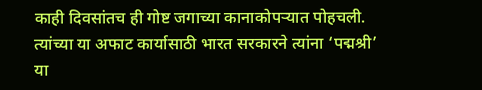काही दिवसांतच ही गोष्ट जगाच्या कानाकोपऱ्यात पोहचली. त्यांच्या या अफाट कार्यासाठी भारत सरकारने त्यांना ‘पद्मश्री’ या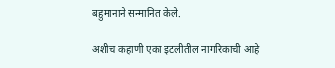बहुमानाने सन्मानित केले.

अशीच कहाणी एका इटलीतील नागरिकाची आहे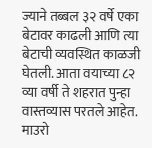ज्याने तब्बल ३२ वर्षे एका बेटावर काढली आणि त्या बेटाची व्यवस्थित काळजी घेतली. आता वयाच्या ८२ व्या वर्षी ते शहरात पुन्हा वास्तव्यास परतले आहेत. माउरो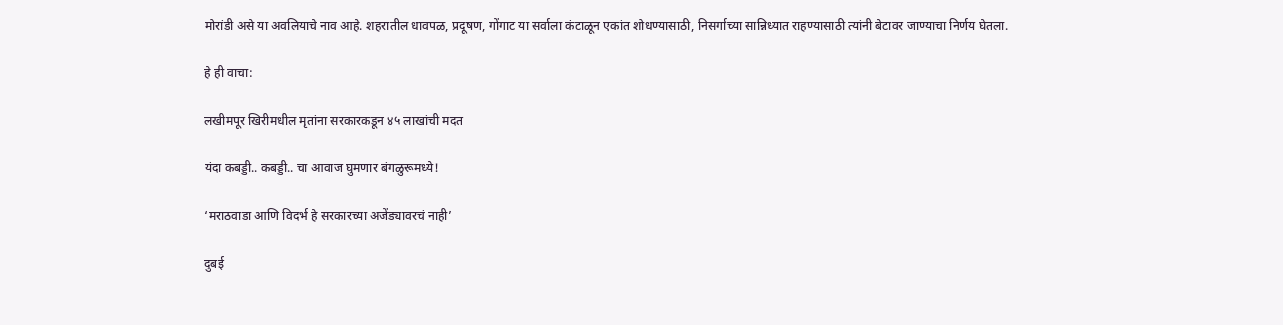मोरांडी असे या अवलियाचे नाव आहे. शहरातील धावपळ, प्रदूषण, गोंगाट या सर्वाला कंटाळून एकांत शोधण्यासाठी, निसर्गाच्या सान्निध्यात राहण्यासाठी त्यांनी बेटावर जाण्याचा निर्णय घेतला.

हे ही वाचा:

लखीमपूर खिरीमधील मृतांना सरकारकडून ४५ लाखांची मदत

यंदा कबड्डी.. कबड्डी.. चा आवाज घुमणार बंगळुरूमध्ये!

‘मराठवाडा आणि विदर्भ हे सरकारच्या अजेंड्यावरचं नाही’

दुबई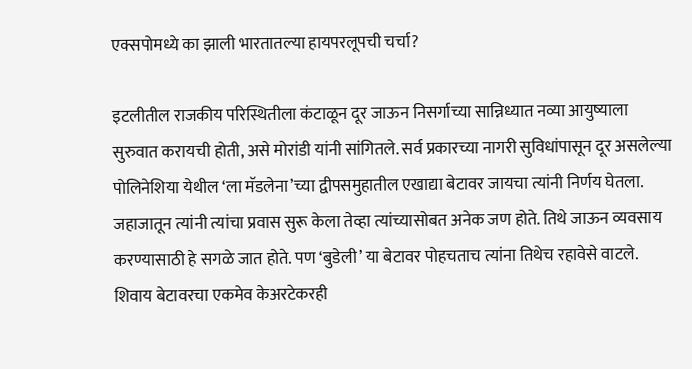एक्सपोमध्ये का झाली भारतातल्या हायपरलूपची चर्चा?

इटलीतील राजकीय परिस्थितीला कंटाळून दूर जाऊन निसर्गाच्या सान्निध्यात नव्या आयुष्याला सुरुवात करायची होती, असे मोरांडी यांनी सांगितले. सर्व प्रकारच्या नागरी सुविधांपासून दूर असलेल्या पोलिनेशिया येथील ‘ला मॅडलेना’च्या द्वीपसमुहातील एखाद्या बेटावर जायचा त्यांनी निर्णय घेतला. जहाजातून त्यांनी त्यांचा प्रवास सुरू केला तेव्हा त्यांच्यासोबत अनेक जण होते. तिथे जाऊन व्यवसाय करण्यासाठी हे सगळे जात होते. पण ‘बुडेली’ या बेटावर पोहचताच त्यांना तिथेच रहावेसे वाटले. शिवाय बेटावरचा एकमेव केअरटेकरही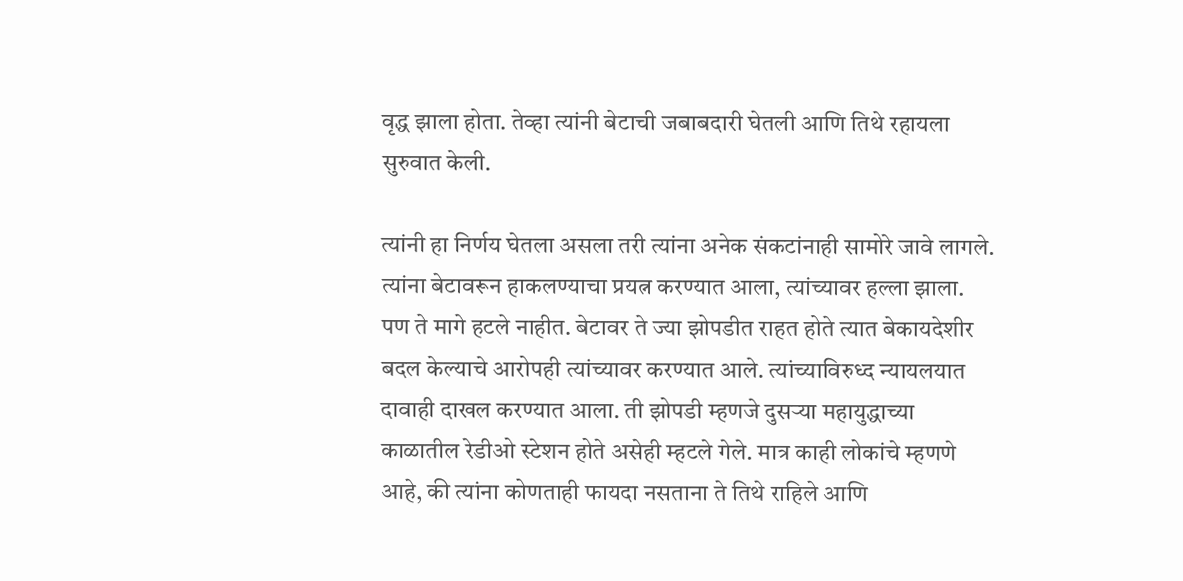वृद्ध झाला होता. तेव्हा त्यांनी बेटाची जबाबदारी घेतली आणि तिथे रहायला सुरुवात केली.

त्यांनी हा निर्णय घेतला असला तरी त्यांना अनेक संकटांनाही सामोरे जावे लागले. त्यांना बेटावरून हाकलण्याचा प्रयत्न करण्यात आला, त्यांच्यावर हल्ला झाला. पण ते मागे हटले नाहीत. बेटावर ते ज्या झोपडीत राहत होते त्यात बेकायदेशीर बदल केल्याचे आरोपही त्यांच्यावर करण्यात आले. त्यांच्याविरुध्द न्यायलयात दावाही दाखल करण्यात आला. ती झोपडी म्हणजे दुसऱ्या महायुद्धाच्या काळातील रेडीओ स्टेशन होते असेही म्हटले गेले. मात्र काही लोकांचे म्हणणे आहे, की त्यांना कोणताही फायदा नसताना ते तिथे राहिले आणि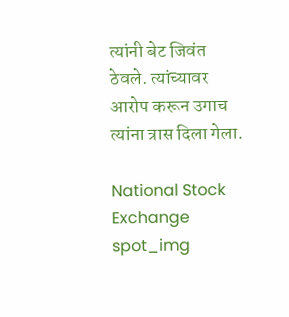त्यांनी बेट जिवंत ठेवले. त्यांच्यावर आरोप करून उगाच त्यांना त्रास दिला गेला.

National Stock Exchange
spot_img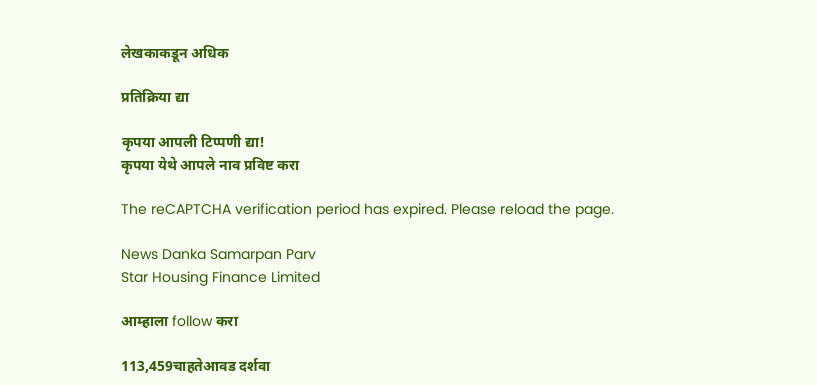लेखकाकडून अधिक

प्रतिक्रिया द्या

कृपया आपली टिप्पणी द्या!
कृपया येथे आपले नाव प्रविष्ट करा

The reCAPTCHA verification period has expired. Please reload the page.

News Danka Samarpan Parv
Star Housing Finance Limited

आम्हाला follow करा

113,459चाहतेआवड दर्शवा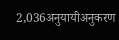2,036अनुयायीअनुकरण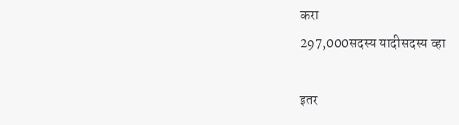करा
297,000सदस्य यादीसदस्य व्हा

इतर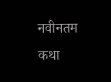नवीनतम कथा